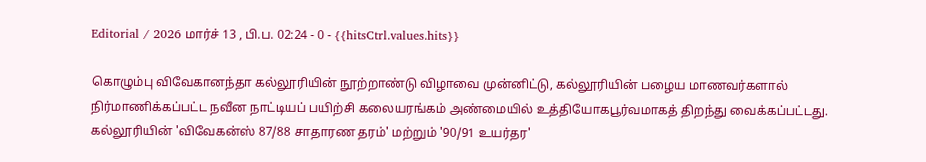Editorial / 2026 மார்ச் 13 , பி.ப. 02:24 - 0 - {{hitsCtrl.values.hits}}

கொழும்பு விவேகானந்தா கல்லூரியின் நூற்றாண்டு விழாவை முன்னிட்டு, கல்லூரியின் பழைய மாணவர்களால் நிர்மாணிக்கப்பட்ட நவீன நாட்டியப் பயிற்சி கலையரங்கம் அண்மையில் உத்தியோகபூர்வமாகத் திறந்து வைக்கப்பட்டது.
கல்லூரியின் 'விவேகன்ஸ் 87/88 சாதாரண தரம்' மற்றும் '90/91 உயர்தர'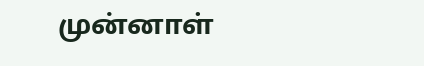முன்னாள்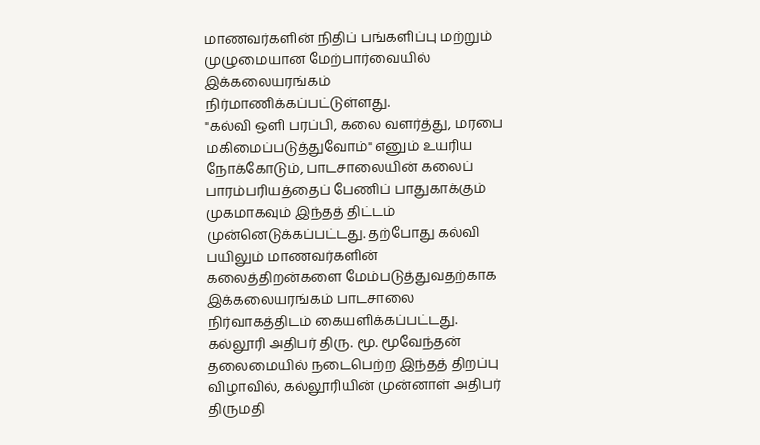மாணவர்களின் நிதிப் பங்களிப்பு மற்றும் முழுமையான மேற்பார்வையில் இக்கலையரங்கம் நிர்மாணிக்கப்பட்டுள்ளது.
"கல்வி ஒளி பரப்பி, கலை வளர்த்து, மரபை மகிமைப்படுத்துவோம்" எனும் உயரிய நோக்கோடும், பாடசாலையின் கலைப் பாரம்பரியத்தைப் பேணிப் பாதுகாக்கும் முகமாகவும் இந்தத் திட்டம் முன்னெடுக்கப்பட்டது. தற்போது கல்வி பயிலும் மாணவர்களின் கலைத்திறன்களை மேம்படுத்துவதற்காக இக்கலையரங்கம் பாடசாலை நிர்வாகத்திடம் கையளிக்கப்பட்டது.
கல்லூரி அதிபர் திரு. மூ. மூவேந்தன் தலைமையில் நடைபெற்ற இந்தத் திறப்பு விழாவில், கல்லூரியின் முன்னாள் அதிபர் திருமதி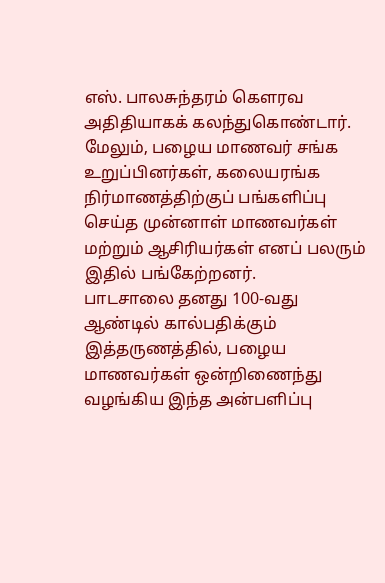எஸ். பாலசுந்தரம் கௌரவ அதிதியாகக் கலந்துகொண்டார். மேலும், பழைய மாணவர் சங்க உறுப்பினர்கள், கலையரங்க நிர்மாணத்திற்குப் பங்களிப்பு செய்த முன்னாள் மாணவர்கள் மற்றும் ஆசிரியர்கள் எனப் பலரும் இதில் பங்கேற்றனர்.
பாடசாலை தனது 100-வது ஆண்டில் கால்பதிக்கும் இத்தருணத்தில், பழைய மாணவர்கள் ஒன்றிணைந்து வழங்கிய இந்த அன்பளிப்பு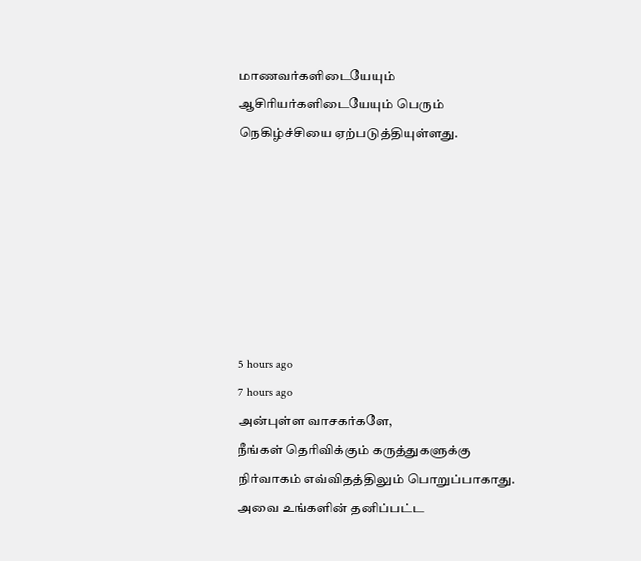மாணவர்களிடையேயும் ஆசிரியர்களிடையேயும் பெரும் நெகிழ்ச்சியை ஏற்படுத்தியுள்ளது.







5 hours ago
7 hours ago
அன்புள்ள வாசகர்களே,
நீங்கள் தெரிவிக்கும் கருத்துகளுக்கு நிர்வாகம் எவ்விதத்திலும் பொறுப்பாகாது. அவை உங்களின் தனிப்பட்ட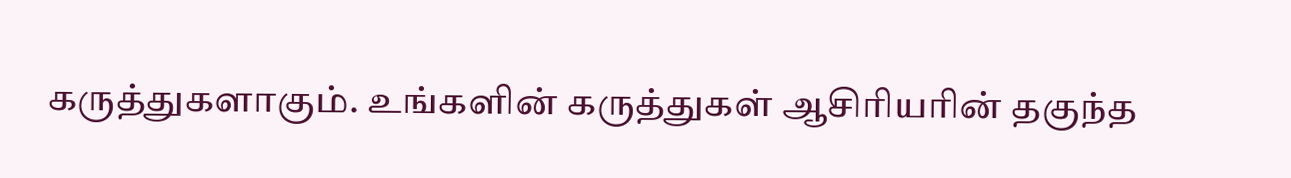கருத்துகளாகும். உங்களின் கருத்துகள் ஆசிரியரின் தகுந்த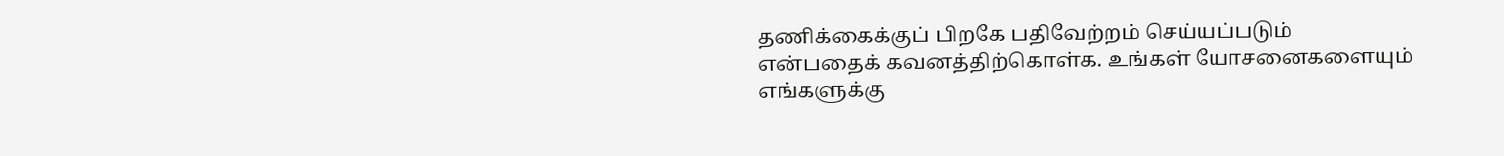தணிக்கைக்குப் பிறகே பதிவேற்றம் செய்யப்படும் என்பதைக் கவனத்திற்கொள்க. உங்கள் யோசனைகளையும் எங்களுக்கு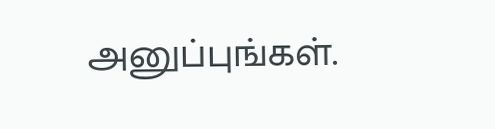அனுப்புங்கள்.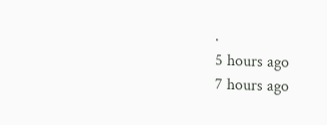.
5 hours ago
7 hours ago